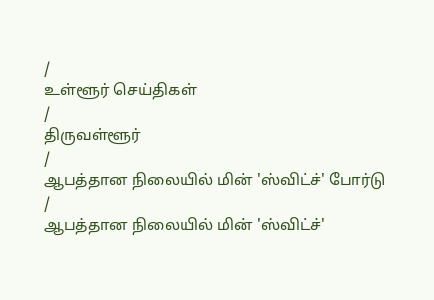/
உள்ளூர் செய்திகள்
/
திருவள்ளூர்
/
ஆபத்தான நிலையில் மின் 'ஸ்விட்ச்' போர்டு
/
ஆபத்தான நிலையில் மின் 'ஸ்விட்ச்'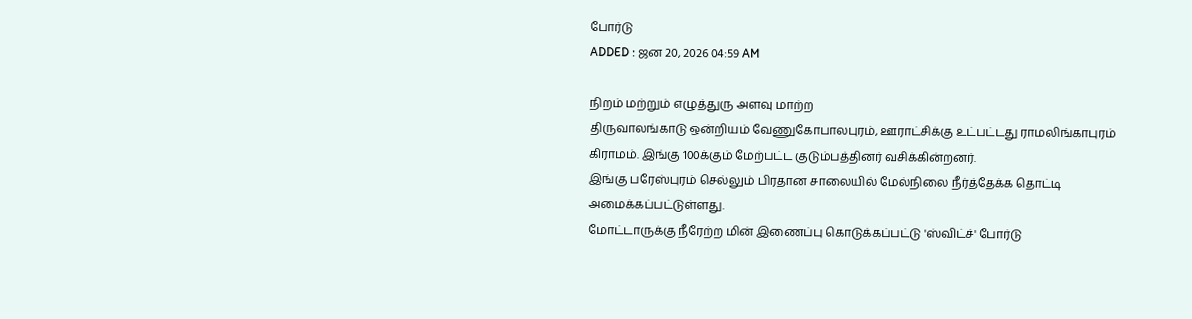போர்டு
ADDED : ஜன 20, 2026 04:59 AM

நிறம் மற்றும் எழுத்துரு அளவு மாற்ற
திருவாலங்காடு ஒன்றியம் வேணுகோபாலபுரம், ஊராட்சிக்கு உட்பட்டது ராமலிங்காபுரம் கிராமம். இங்கு 100க்கும் மேற்பட்ட குடும்பத்தினர் வசிக்கின்றனர்.
இங்கு பரேஸ்புரம் செல்லும் பிரதான சாலையில் மேல்நிலை நீர்த்தேக்க தொட்டி அமைக்கப்பட்டுள்ளது.
மோட்டாருக்கு நீரேற்ற மின் இணைப்பு கொடுக்கப்பட்டு 'ஸ்விட்ச்' போர்டு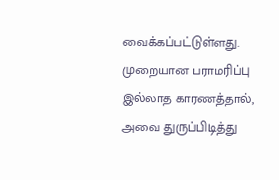வைக்கப்பட்டுள்ளது. முறையான பராமரிப்பு இல்லாத காரணத்தால், அவை துருப்பிடித்து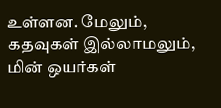உள்ளன. மேலும், கதவுகள் இல்லாமலும், மின் ஒயர்கள்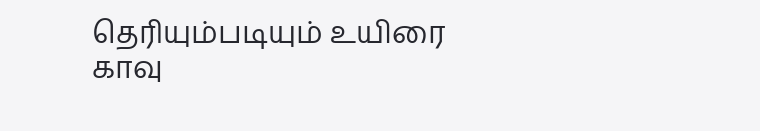தெரியும்படியும் உயிரை காவு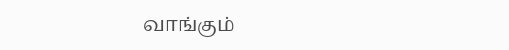வாங்கும்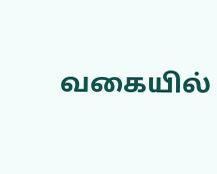வகையில்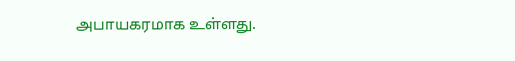அபாயகரமாக உள்ளது.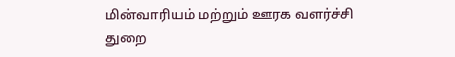மின்வாரியம் மற்றும் ஊரக வளர்ச்சி துறை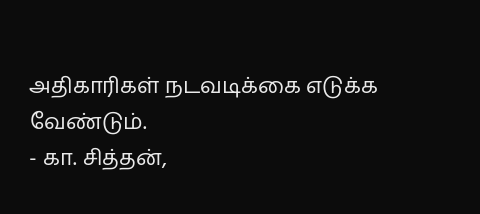அதிகாரிகள் நடவடிக்கை எடுக்க வேண்டும்.
- கா. சித்தன்,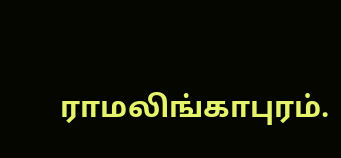ராமலிங்காபுரம்.